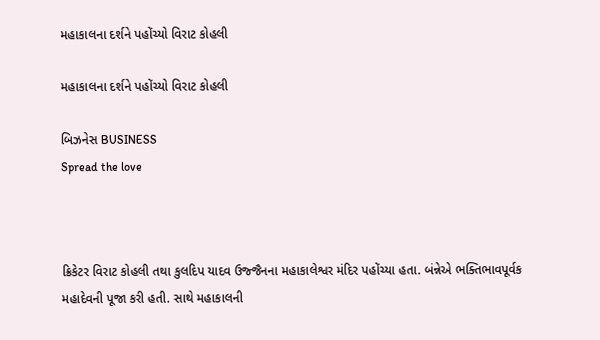મહાકાલના દર્શને પહોંચ્યો વિરાટ કોહલી

મહાકાલના દર્શને પહોંચ્યો વિરાટ કોહલી

બિઝનેસ BUSINESS
Spread the love



ક્રિકેટર વિરાટ કોહલી તથા કુલદિપ યાદવ ઉજ્જૈનના મહાકાલેશ્વર મંદિર પહોંચ્યા હતા. બંન્નેએ ભક્તિભાવપૂર્વક મહાદેવની પૂજા કરી હતી. સાથે મહાકાલની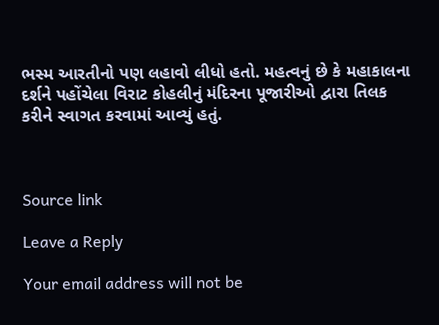ભસ્મ આરતીનો પણ લહાવો લીધો હતો. મહત્વનું છે કે મહાકાલના દર્શને પહોંચેલા વિરાટ કોહલીનું મંદિરના પૂજારીઓ દ્વારા તિલક કરીને સ્વાગત કરવામાં આવ્યું હતું.



Source link

Leave a Reply

Your email address will not be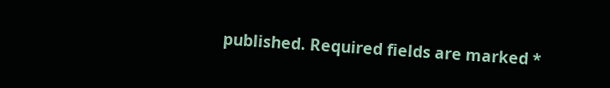published. Required fields are marked *